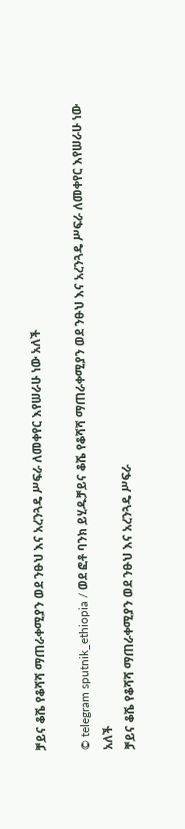ቻይና ቆሼ የቆሻሻ ማጠራቀሚያን ወደ ንፁህ እና አረንጓዴ ሥፍራ ለመቀየር እየሠራሁ ነው አለች

© telegram sputnik_ethiopia / ወደ ፎቶ ባንክ ይሂዱቻይና ቆሼ የቆሻሻ ማጠራቀሚያን ወደ ንፁህ እና አረንጓዴ ሥፍራ ለመቀየር እየሠራሁ ነው አለች
ቻይና ቆሼ የቆሻሻ ማጠራቀሚያን ወደ ንፁህ እና አረንጓዴ ሥፍራ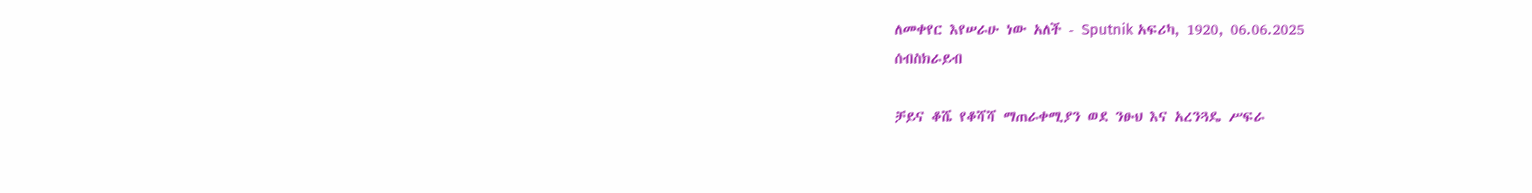ለመቀየር እየሠራሁ ነው አለች - Sputnik አፍሪካ, 1920, 06.06.2025
ሰብስክራይብ

ቻይና ቆሼ የቆሻሻ ማጠራቀሚያን ወደ ንፁህ እና አረንጓዴ ሥፍራ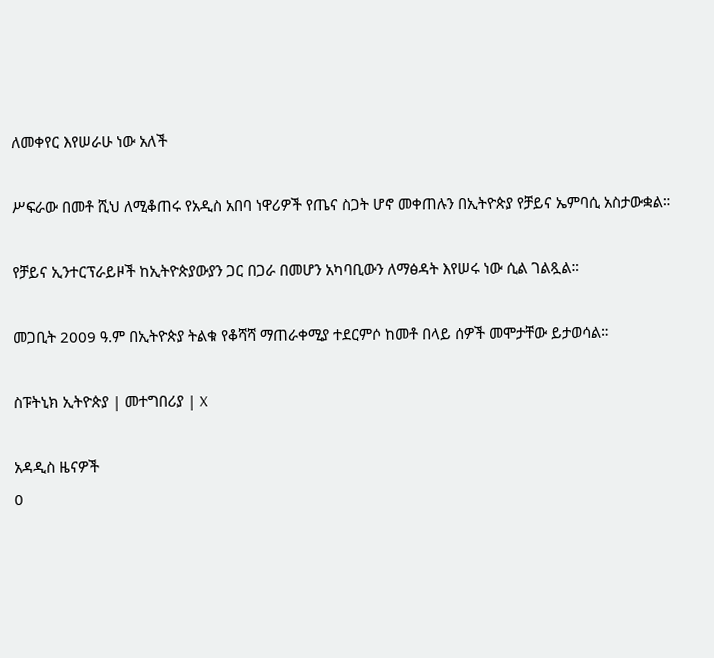ለመቀየር እየሠራሁ ነው አለች

ሥፍራው በመቶ ሺህ ለሚቆጠሩ የአዲስ አበባ ነዋሪዎች የጤና ስጋት ሆኖ መቀጠሉን በኢትዮጵያ የቻይና ኤምባሲ አስታውቋል።

የቻይና ኢንተርፕራይዞች ከኢትዮጵያውያን ጋር በጋራ በመሆን አካባቢውን ለማፅዳት እየሠሩ ነው ሲል ገልጿል።

መጋቢት 2009 ዓ.ም በኢትዮጵያ ትልቁ የቆሻሻ ማጠራቀሚያ ተደርምሶ ከመቶ በላይ ሰዎች መሞታቸው ይታወሳል።

ስፑትኒክ ኢትዮጵያ | መተግበሪያ | X

አዳዲስ ዜናዎች
0